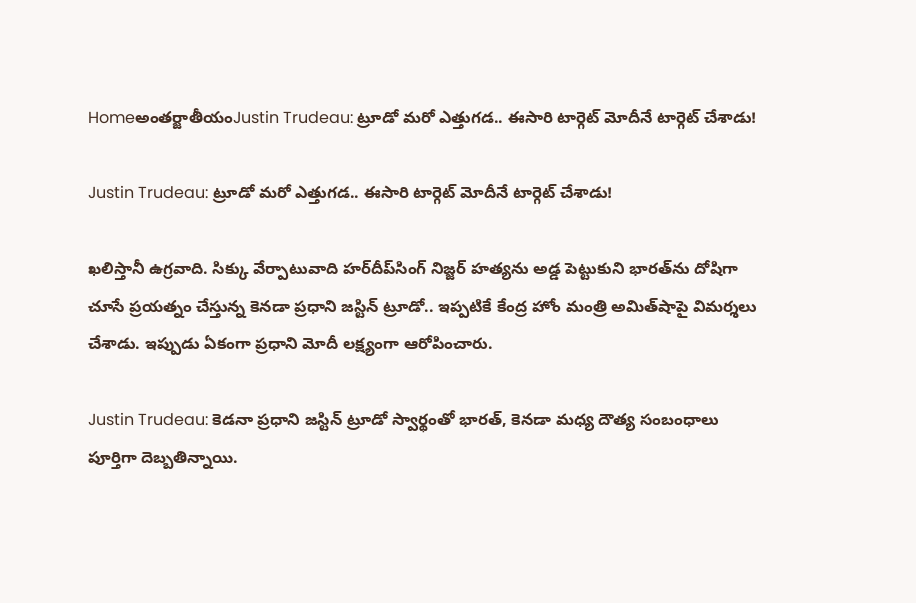Homeఅంతర్జాతీయంJustin Trudeau: ట్రూడో మరో ఎత్తుగడ.. ఈసారి టార్గెట్‌ మోదీనే టార్గెట్‌ చేశాడు!

Justin Trudeau: ట్రూడో మరో ఎత్తుగడ.. ఈసారి టార్గెట్‌ మోదీనే టార్గెట్‌ చేశాడు!

ఖలిస్తానీ ఉగ్రవాది. సిక్కు వేర్పాటువాది హర్‌దీప్‌సింగ్‌ నిజ్జర్‌ హత్యను అడ్డ పెట్టుకుని భారత్‌ను దోషిగా చూసే ప్రయత్నం చేస్తున్న కెనడా ప్రధాని జస్టిన్‌ ట్రూడో.. ఇప్పటికే కేంద్ర హోం మంత్రి అమిత్‌షాపై విమర్శలు చేశాడు. ఇప్పుడు ఏకంగా ప్రధాని మోదీ లక్ష్యంగా ఆరోపించారు.

Justin Trudeau: కెడనా ప్రధాని జస్టిన్‌ ట్రూడో స్వార్థంతో భారత్, కెనడా మధ్య దౌత్య సంబంధాలు పూర్తిగా దెబ్బతిన్నాయి.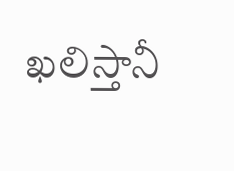ఖలిస్తానీ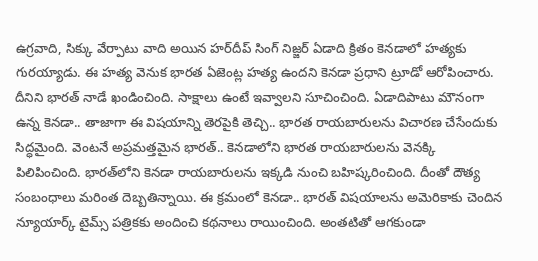ఉగ్రవాది, సిక్కు వేర్పాటు వాది అయిన హర్‌దీప్‌ సింగ్‌ నిజ్జర్‌ ఏడాది క్రితం కెనడాలో హత్యకు గురయ్యాడు. ఈ హత్య వెనుక భారత ఏజెంట్ల హత్య ఉందని కెనడా ప్రధాని ట్రూడో ఆరోపించారు. దీనిని భారత్‌ నాడే ఖండించింది. సాక్షాలు ఉంటే ఇవ్వాలని సూచించింది. ఏడాదిపాటు మౌనంగా ఉన్న కెనడా.. తాజాగా ఈ విషయాన్ని తెరపైకి తెచ్చి.. భారత రాయబారులను విచారణ చేసేందుకు సిద్ధమైంది. వెంటనే అప్రమత్తమైన భారత్‌.. కెనడాలోని భారత రాయబారులను వెనక్కి పిలిపించింది. భారత్‌లోని కెనడా రాయబారులను ఇక్కడి నుంచి బహిష్కరించింది. దీంతో దౌత్య సంబంధాలు మరింత దెబ్బతిన్నాయి. ఈ క్రమంలో కెనడా.. భారత్‌ విషయాలను అమెరికాకు చెందిన న్యూయార్క్‌ టైమ్స్‌ పత్రికకు అందించి కథనాలు రాయించింది. అంతటితో ఆగకుండా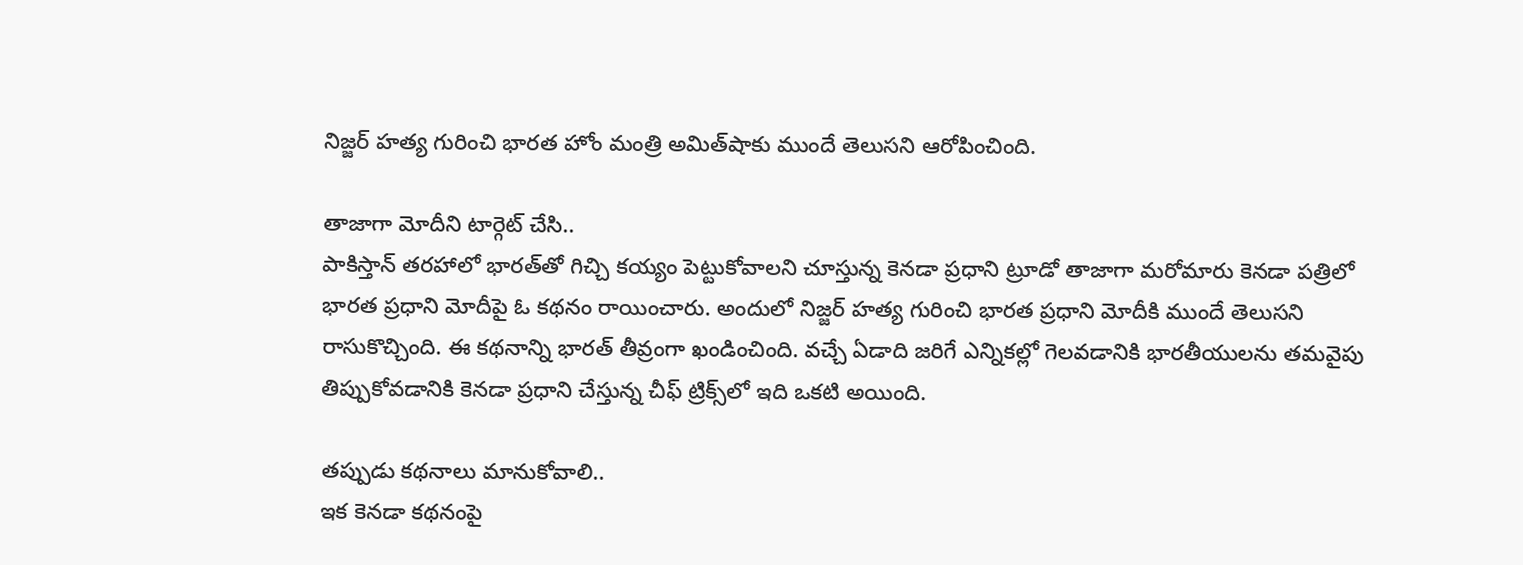నిజ్జర్‌ హత్య గురించి భారత హోం మంత్రి అమిత్‌షాకు ముందే తెలుసని ఆరోపించింది.

తాజాగా మోదీని టార్గెట్‌ చేసి..
పాకిస్తాన్‌ తరహాలో భారత్‌తో గిచ్చి కయ్యం పెట్టుకోవాలని చూస్తున్న కెనడా ప్రధాని ట్రూడో తాజాగా మరోమారు కెనడా పత్రిలో భారత ప్రధాని మోదీపై ఓ కథనం రాయించారు. అందులో నిజ్జర్‌ హత్య గురించి భారత ప్రధాని మోదీకి ముందే తెలుసని రాసుకొచ్చింది. ఈ కథనాన్ని భారత్‌ తీవ్రంగా ఖండించింది. వచ్చే ఏడాది జరిగే ఎన్నికల్లో గెలవడానికి భారతీయులను తమవైపు తిప్పుకోవడానికి కెనడా ప్రధాని చేస్తున్న చీఫ్‌ ట్రిక్స్‌లో ఇది ఒకటి అయింది.

తప్పుడు కథనాలు మానుకోవాలి..
ఇక కెనడా కథనంపై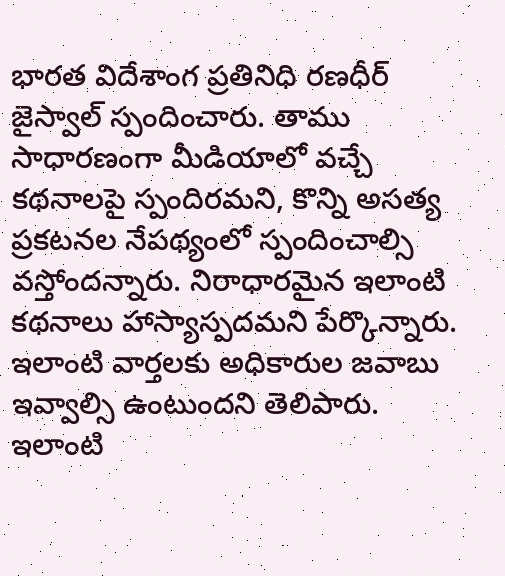భారత విదేశాంగ ప్రతినిధి రణధీర్‌ జైస్వాల్‌ స్పందించారు. తాము సాధారణంగా మీడియాలో వచ్చే కథనాలపై స్పందిరమని, కొన్ని అసత్య ప్రకటనల నేపథ్యంలో స్పందించాల్సి వస్తోందన్నారు. నిరాధారమైన ఇలాంటి కథనాలు హాస్యాస్పదమని పేర్కొన్నారు. ఇలాంటి వార్తలకు అధికారుల జవాబు ఇవ్వాల్సి ఉంటుందని తెలిపారు. ఇలాంటి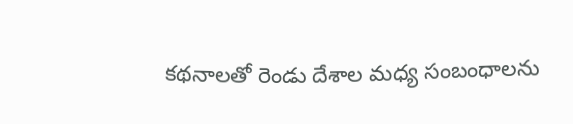కథనాలతో రెండు దేశాల మధ్య సంబంధాలను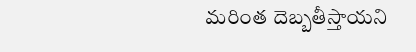మరింత దెబ్బతీస్తాయని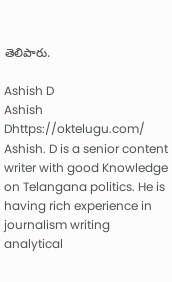తెలిపారు.

Ashish D
Ashish Dhttps://oktelugu.com/
Ashish. D is a senior content writer with good Knowledge on Telangana politics. He is having rich experience in journalism writing analytical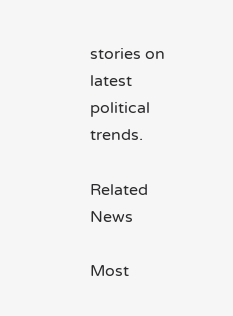stories on latest political trends.

Related News

Most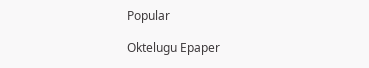Popular

Oktelugu Epaper